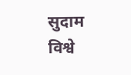सुदाम विश्वे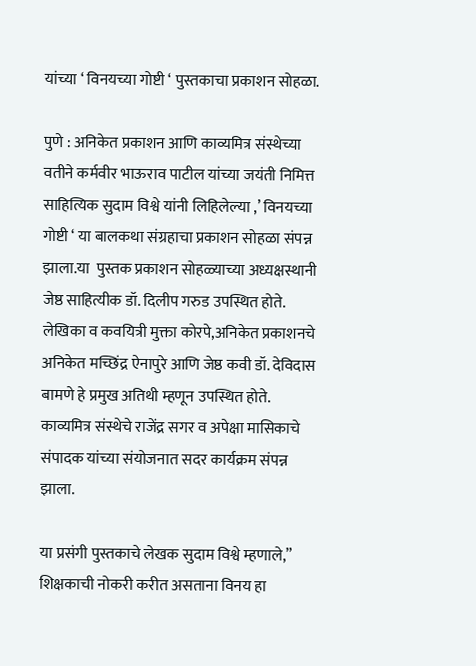यांच्या ‘ विनयच्या गोष्टी ‘ पुस्तकाचा प्रकाशन सोहळा.

पुणे : अनिकेत प्रकाशन आणि काव्यमित्र संस्थेच्या वतीने कर्मवीर भाऊराव पाटील यांच्या जयंती निमित्त साहित्यिक सुदाम विश्वे यांनी लिहिलेल्या ,’ विनयच्या गोष्टी ‘ या बालकथा संग्रहाचा प्रकाशन सोहळा संपन्न झाला.या  पुस्तक प्रकाशन सोहळ्याच्या अध्यक्षस्थानी जेष्ठ साहित्यीक डॉ. दिलीप गरुड उपस्थित होते. लेखिका व कवयित्री मुक्ता कोरपे,अनिकेत प्रकाशनचे अनिकेत मच्छिंद्र ऐनापुरे आणि जेष्ठ कवी डॉ. देविदास बामणे हे प्रमुख अतिथी म्हणून उपस्थित होते. काव्यमित्र संस्थेचे राजेंद्र सगर व अपेक्षा मासिकाचे संपादक यांच्या संयोजनात सदर कार्यक्रम संपन्न झाला.

या प्रसंगी पुस्तकाचे लेखक सुदाम विश्वे म्हणाले,” शिक्षकाची नोकरी करीत असताना विनय हा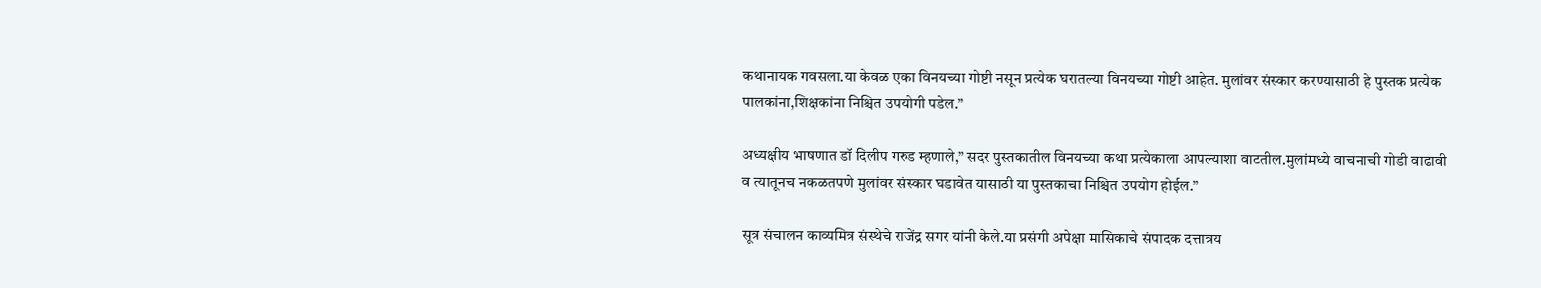कथानायक गवसला.या केवळ एका विनयच्या गोष्टी नसून प्रत्येक घरातल्या विनयच्या गोष्टी आहेत. मुलांवर संस्कार करण्यासाठी हे पुस्तक प्रत्येक पालकांना,शिक्षकांना निश्चित उपयोगी पडेल.”

अध्यक्षीय भाषणात डॉ दिलीप गरुड म्हणाले,” सदर पुस्तकातील विनयच्या कथा प्रत्येकाला आपल्याशा वाटतील.मुलांमध्ये वाचनाची गोडी वाढावी व त्यातूनच नकळतपणे मुलांवर संस्कार घडावेत यासाठी या पुस्तकाचा निश्चित उपयोग होईल.”

सूत्र संचालन काव्यमित्र संस्थेचे राजेंद्र सगर यांनी केले.या प्रसंगी अपेक्षा मासिकाचे संपादक दत्तात्रय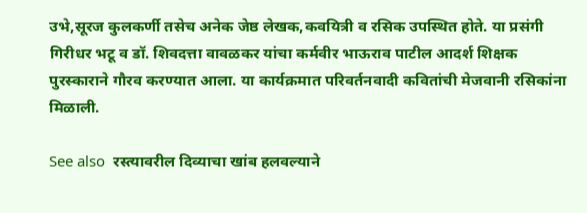उभे,सूरज कुलकर्णी तसेच अनेक जेष्ठ लेखक,कवयित्री व रसिक उपस्थित होते. या प्रसंगी गिरीधर भटू व डॉ. शिवदत्ता वावळकर यांचा कर्मवीर भाऊराव पाटील आदर्श शिक्षक पुरस्काराने गौरव करण्यात आला. या कार्यक्रमात परिवर्तनवादी कवितांची मेजवानी रसिकांना मिळाली.

See also  रस्त्यावरील दिव्याचा खांब हलवल्याने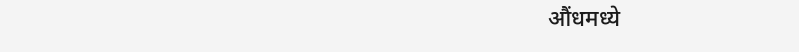औंधमध्ये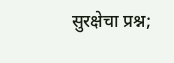सुरक्षेचा प्रश्न;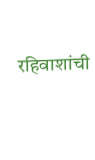रहिवाशांची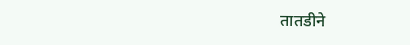तातडीने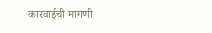कारवाईची मागणी